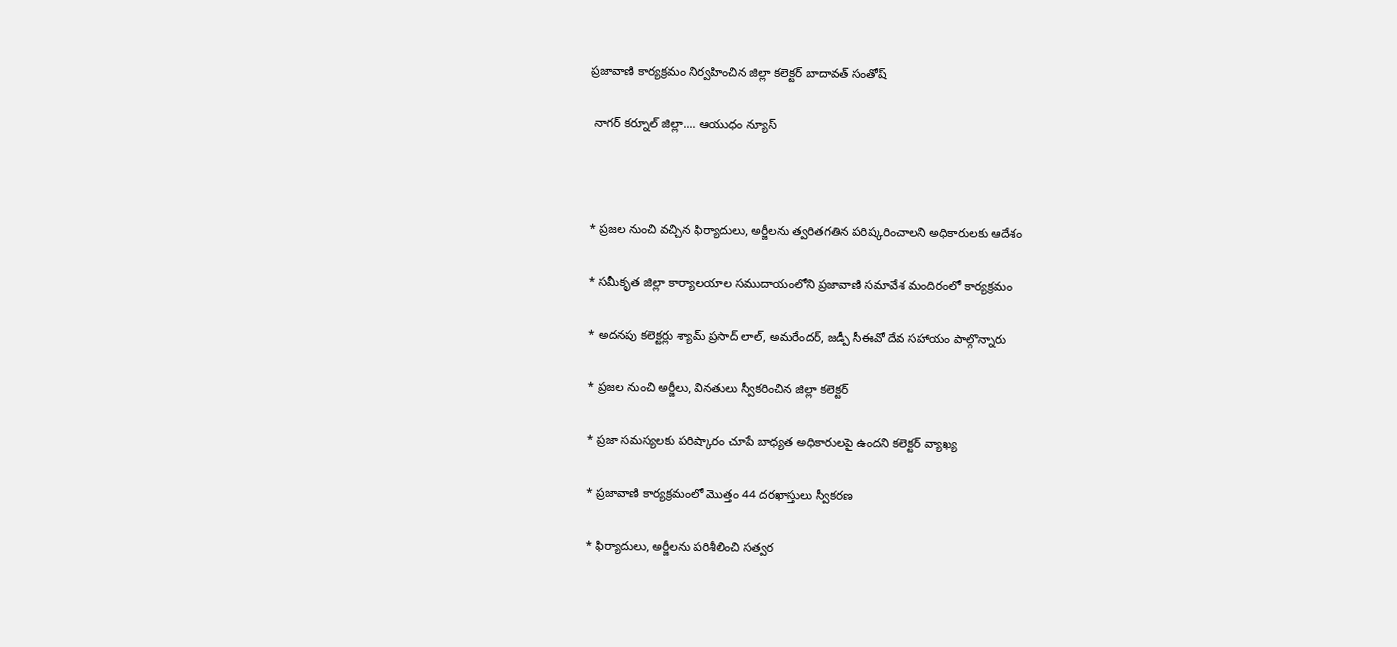ప్రజావాణి కార్యక్రమం నిర్వహించిన జిల్లా కలెక్టర్ బాదావత్ సంతోష్

 నాగర్ కర్నూల్‌ జిల్లా.... ఆయుధం న్యూస్



* ప్రజల నుంచి వచ్చిన ఫిర్యాదులు, అర్జీలను త్వరితగతిన పరిష్కరించాలని అధికారులకు ఆదేశం

* సమీకృత జిల్లా కార్యాలయాల సముదాయంలోని ప్రజావాణి సమావేశ మందిరంలో కార్యక్రమం

* అదనపు కలెక్టర్లు శ్యామ్ ప్రసాద్ లాల్, అమరేందర్, జడ్పీ సీఈవో దేవ సహాయం పాల్గొన్నారు

* ప్రజల నుంచి అర్జీలు, వినతులు స్వీకరించిన జిల్లా కలెక్టర్

* ప్రజా సమస్యలకు పరిష్కారం చూపే బాధ్యత అధికారులపై ఉందని కలెక్టర్ వ్యాఖ్య

* ప్రజావాణి కార్యక్రమంలో మొత్తం 44 దరఖాస్తులు స్వీకరణ

* ఫిర్యాదులు, అర్జీలను పరిశీలించి సత్వర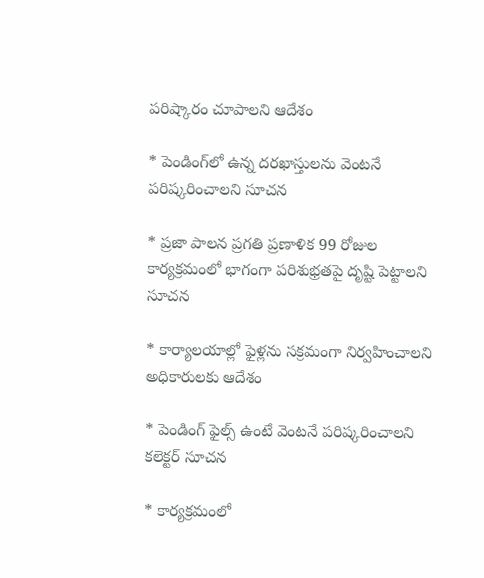పరిష్కారం చూపాలని ఆదేశం

* పెండింగ్‌లో ఉన్న దరఖాస్తులను వెంటనే పరిష్కరించాలని సూచన

* ప్రజా పాలన ప్రగతి ప్రణాళిక 99 రోజుల కార్యక్రమంలో భాగంగా పరిశుభ్రతపై దృష్టి పెట్టాలని సూచన

* కార్యాలయాల్లో ఫైళ్లను సక్రమంగా నిర్వహించాలని అధికారులకు ఆదేశం

* పెండింగ్ ఫైల్స్ ఉంటే వెంటనే పరిష్కరించాలని కలెక్టర్ సూచన

* కార్యక్రమంలో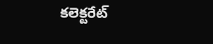కలెక్టరేట్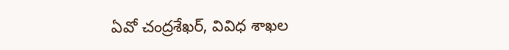ఏవో చంద్రశేఖర్, వివిధ శాఖల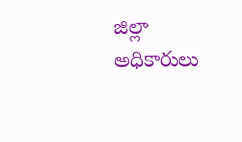జిల్లా అధికారులు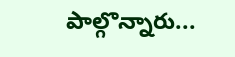పాల్గొన్నారు...